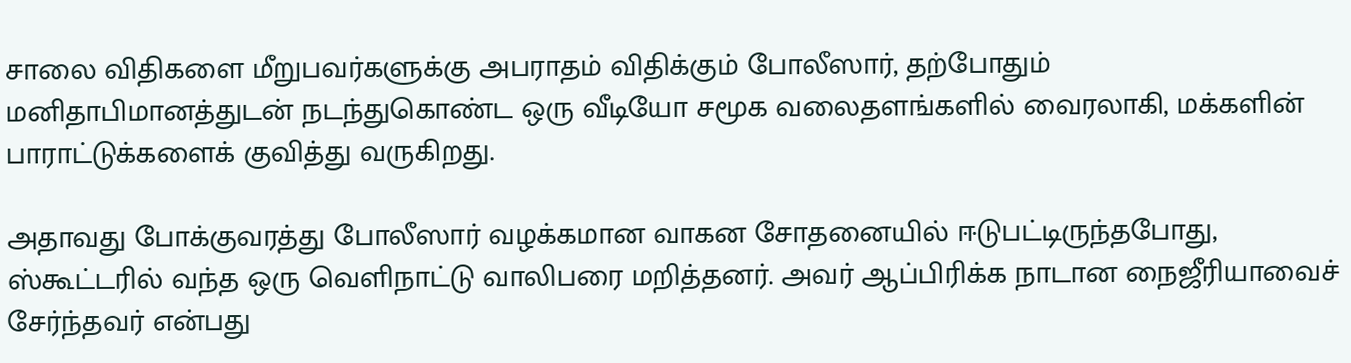சாலை விதிகளை மீறுபவர்களுக்கு அபராதம் விதிக்கும் போலீஸார், தற்போதும் மனிதாபிமானத்துடன் நடந்துகொண்ட ஒரு வீடியோ சமூக வலைதளங்களில் வைரலாகி, மக்களின் பாராட்டுக்களைக் குவித்து வருகிறது.

அதாவது போக்குவரத்து போலீஸார் வழக்கமான வாகன சோதனையில் ஈடுபட்டிருந்தபோது, ஸ்கூட்டரில் வந்த ஒரு வெளிநாட்டு வாலிபரை மறித்தனர். அவர் ஆப்பிரிக்க நாடான நைஜீரியாவைச் சேர்ந்தவர் என்பது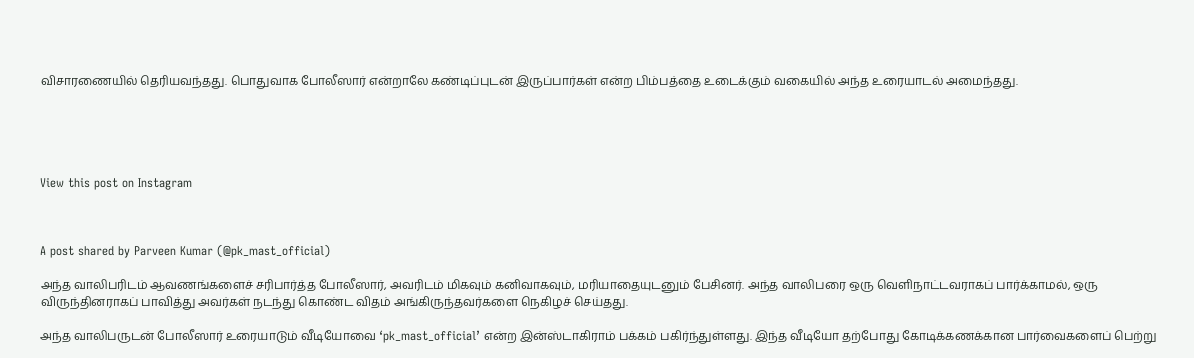விசாரணையில் தெரியவந்தது. பொதுவாக போலீஸார் என்றாலே கண்டிப்புடன் இருப்பார்கள் என்ற பிம்பத்தை உடைக்கும் வகையில் அந்த உரையாடல் அமைந்தது.





View this post on Instagram



A post shared by Parveen Kumar (@pk_mast_official)

அந்த வாலிபரிடம் ஆவணங்களைச் சரிபார்த்த போலீஸார், அவரிடம் மிகவும் கனிவாகவும், மரியாதையுடனும் பேசினர். அந்த வாலிபரை ஒரு வெளிநாட்டவராகப் பார்க்காமல், ஒரு விருந்தினராகப் பாவித்து அவர்கள் நடந்து கொண்ட விதம் அங்கிருந்தவர்களை நெகிழச் செய்தது.

அந்த வாலிபருடன் போலீஸார் உரையாடும் வீடியோவை ‘pk_mast_official’ என்ற இன்ஸ்டாகிராம் பக்கம் பகிர்ந்துள்ளது. இந்த வீடியோ தற்போது கோடிக்கணக்கான பார்வைகளைப் பெற்று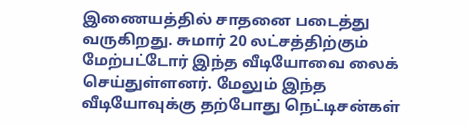இணையத்தில் சாதனை படைத்து வருகிறது. சுமார் 20 லட்சத்திற்கும் மேற்பட்டோர் இந்த வீடியோவை லைக் செய்துள்ளனர். மேலும் இந்த வீடியோவுக்கு தற்போது நெட்டிசன்கள்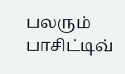பலரும் பாசிட்டிவ்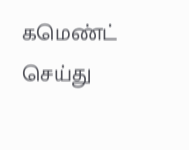கமெண்ட் செய்து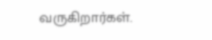வருகிறார்கள்.